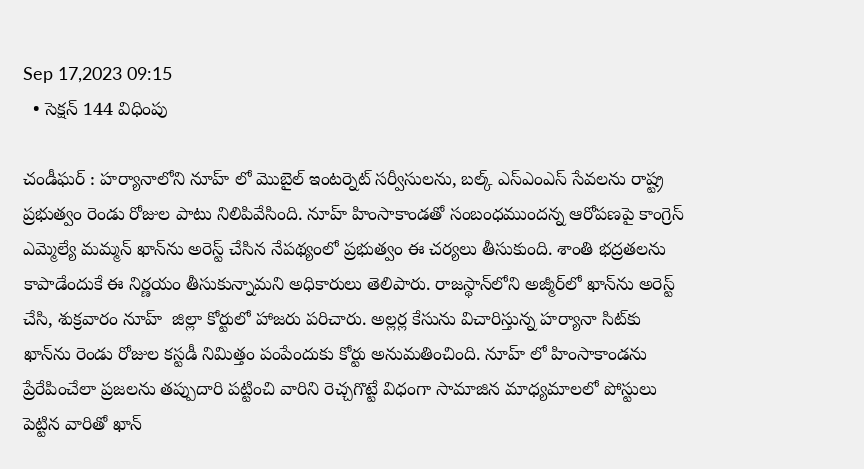Sep 17,2023 09:15
  • సెక్షన్‌ 144 విధింపు

చండీఘర్‌ : హర్యానాలోని నూహ్ లో మొబైల్‌ ఇంటర్నెట్‌ సర్వీసులను, బల్క్‌ ఎస్‌ఎంఎస్‌ సేవలను రాష్ట్ర ప్రభుత్వం రెండు రోజుల పాటు నిలిపివేసింది. నూహ్ హింసాకాండతో సంబంధముందన్న ఆరోపణపై కాంగ్రెస్‌ ఎమ్మెల్యే మమ్మన్‌ ఖాన్‌ను అరెస్ట్‌ చేసిన నేపథ్యంలో ప్రభుత్వం ఈ చర్యలు తీసుకుంది. శాంతి భద్రతలను కాపాడేందుకే ఈ నిర్ణయం తీసుకున్నామని అధికారులు తెలిపారు. రాజస్థాన్‌లోని అజ్మీర్‌లో ఖాన్‌ను అరెస్ట్‌ చేసి, శుక్రవారం నూహ్  జిల్లా కోర్టులో హాజరు పరిచారు. అల్లర్ల కేసును విచారిస్తున్న హర్యానా సిట్‌కు ఖాన్‌ను రెండు రోజుల కస్టడీ నిమిత్తం పంపేందుకు కోర్టు అనుమతించింది. నూహ్ లో హింసాకాండను ప్రేరేపించేలా ప్రజలను తప్పుదారి పట్టించి వారిని రెచ్చగొట్టే విధంగా సామాజిన మాధ్యమాలలో పోస్టులు పెట్టిన వారితో ఖాన్‌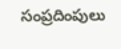సంప్రదింపులు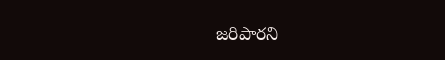జరిపారని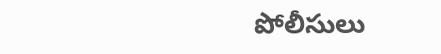పోలీసులు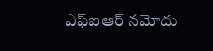ఎఫ్‌ఐఆర్‌ నమోదు